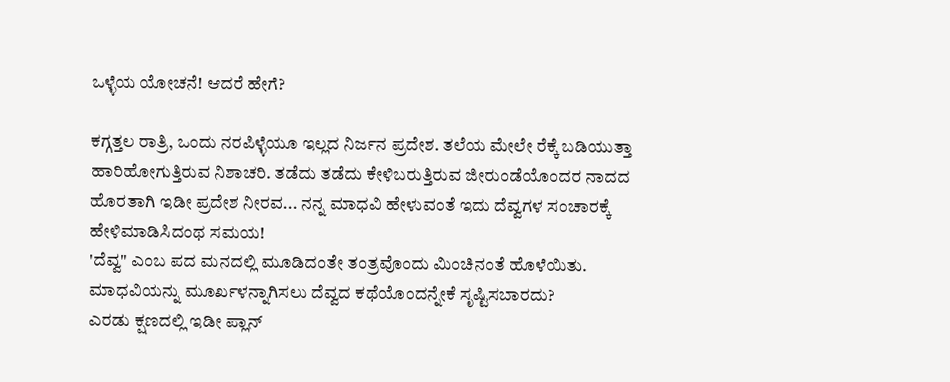ಒಳ್ಳೆಯ ಯೋಚನೆ! ಆದರೆ ಹೇಗೆ?

ಕಗ್ಗತ್ತಲ ರಾತ್ರಿ, ಒಂದು ನರಪಿಳ್ಳೆಯೂ ಇಲ್ಲದ ನಿರ್ಜನ ಪ್ರದೇಶ. ತಲೆಯ ಮೇಲೇ ರೆಕ್ಕೆ ಬಡಿಯುತ್ತಾ ಹಾರಿಹೋಗುತ್ತಿರುವ ನಿಶಾಚರಿ. ತಡೆದು ತಡೆದು ಕೇಳಿಬರುತ್ತಿರುವ ಜೀರುಂಡೆಯೊಂದರ ನಾದದ ಹೊರತಾಗಿ ಇಡೀ ಪ್ರದೇಶ ನೀರವ... ನನ್ನ ಮಾಧವಿ ಹೇಳುವಂತೆ ಇದು ದೆವ್ವಗಳ ಸಂಚಾರಕ್ಕೆ ಹೇಳಿಮಾಡಿಸಿದಂಥ ಸಮಯ!
'ದೆವ್ವ" ಎಂಬ ಪದ ಮನದಲ್ಲಿ ಮೂಡಿದಂತೇ ತಂತ್ರವೊಂದು ಮಿಂಚಿನಂತೆ ಹೊಳೆಯಿತು. ಮಾಧವಿಯನ್ನು ಮೂರ್ಖಳನ್ನಾಗಿಸಲು ದೆವ್ವದ ಕಥೆಯೊಂದನ್ನೇಕೆ ಸೃಷ್ಟಿಸಬಾರದು?
ಎರಡು ಕ್ಷಣದಲ್ಲಿ ಇಡೀ ಪ್ಲಾನ್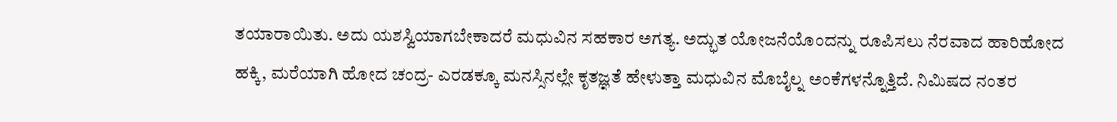ತಯಾರಾಯಿತು. ಅದು ಯಶಸ್ವಿಯಾಗಬೇಕಾದರೆ ಮಧುವಿನ ಸಹಕಾರ ಅಗತ್ಯ. ಅದ್ಭುತ ಯೋಜನೆಯೊಂದನ್ನು ರೂಪಿಸಲು ನೆರವಾದ ಹಾರಿಹೋದ ಹಕ್ಕಿ, ಮರೆಯಾಗಿ ಹೋದ ಚಂದ್ರ- ಎರಡಕ್ಕೂ ಮನಸ್ಸಿನಲ್ಲೇ ಕೃತಜ್ಞತೆ ಹೇಳುತ್ತಾ ಮಧುವಿನ ಮೊಬೈಲ್ನ ಅಂಕೆಗಳನ್ನೊತ್ತಿದೆ. ನಿಮಿಷದ ನಂತರ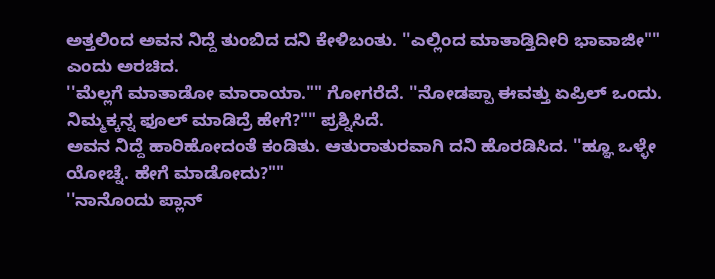ಅತ್ತಲಿಂದ ಅವನ ನಿದ್ದೆ ತುಂಬಿದ ದನಿ ಕೇಳಿಬಂತು. ''ಎಲ್ಲಿಂದ ಮಾತಾಡ್ತಿದೀರಿ ಭಾವಾಜೀ"" ಎಂದು ಅರಚಿದ.
''ಮೆಲ್ಲಗೆ ಮಾತಾಡೋ ಮಾರಾಯಾ."" ಗೋಗರೆದೆ. ''ನೋಡಪ್ಪಾ ಈವತ್ತು ಏಪ್ರಿಲ್ ಒಂದು. ನಿಮ್ಮಕ್ಕನ್ನ ಫೂಲ್ ಮಾಡಿದ್ರೆ ಹೇಗೆ?"" ಪ್ರಶ್ನಿಸಿದೆ.
ಅವನ ನಿದ್ದೆ ಹಾರಿಹೋದಂತೆ ಕಂಡಿತು. ಆತುರಾತುರವಾಗಿ ದನಿ ಹೊರಡಿಸಿದ. ''ಹ್ಞೂ ಒಳ್ಳೇ ಯೋಚ್ನೆ. ಹೇಗೆ ಮಾಡೋದು?""
''ನಾನೊಂದು ಪ್ಲಾನ್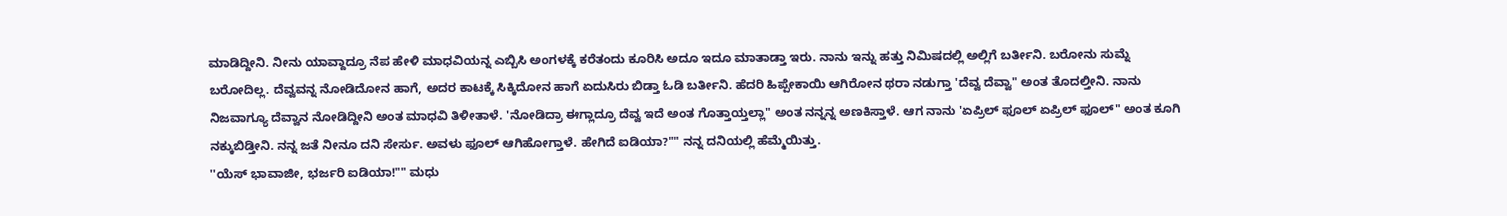ಮಾಡಿದ್ದೀನಿ. ನೀನು ಯಾವ್ದಾದ್ರೂ ನೆಪ ಹೇಳಿ ಮಾಧವಿಯನ್ನ ಎಬ್ಬಿಸಿ ಅಂಗಳಕ್ಕೆ ಕರೆತಂದು ಕೂರಿಸಿ ಅದೂ ಇದೂ ಮಾತಾಡ್ತಾ ಇರು. ನಾನು ಇನ್ನು ಹತ್ತು ನಿಮಿಷದಲ್ಲಿ ಅಲ್ಲಿಗೆ ಬರ್ತೀನಿ. ಬರೋನು ಸುಮ್ನೆ ಬರೋದಿಲ್ಲ. ದೆವ್ವವನ್ನ ನೋಡಿದೋನ ಹಾಗೆ, ಅದರ ಕಾಟಕ್ಕೆ ಸಿಕ್ಕಿದೋನ ಹಾಗೆ ಏದುಸಿರು ಬಿಡ್ತಾ ಓಡಿ ಬರ್ತೀನಿ. ಹೆದರಿ ಹಿಪ್ಪೇಕಾಯಿ ಆಗಿರೋನ ಥರಾ ನಡುಗ್ತಾ 'ದೆವ್ವ ದೆವ್ವಾ" ಅಂತ ತೊದಲ್ತೀನಿ. ನಾನು ನಿಜವಾಗ್ಯೂ ದೆವ್ವಾನ ನೋಡಿದ್ದೀನಿ ಅಂತ ಮಾಧವಿ ತಿಳೀತಾಳೆ. 'ನೋಡಿದ್ರಾ ಈಗ್ಲಾದ್ರೂ ದೆವ್ವ ಇದೆ ಅಂತ ಗೊತ್ತಾಯ್ತಲ್ಲಾ" ಅಂತ ನನ್ನನ್ನ ಅಣಕಿಸ್ತಾಳೆ. ಆಗ ನಾನು 'ಏಪ್ರಿಲ್ ಫೂಲ್ ಏಪ್ರಿಲ್ ಫೂಲ್" ಅಂತ ಕೂಗಿ ನಕ್ಕುಬಿಡ್ತೀನಿ. ನನ್ನ ಜತೆ ನೀನೂ ದನಿ ಸೇರ್ಸು. ಅವಳು ಫೂಲ್ ಆಗಿಹೋಗ್ತಾಳೆ. ಹೇಗಿದೆ ಐಡಿಯಾ?"" ನನ್ನ ದನಿಯಲ್ಲಿ ಹೆಮ್ಮೆಯಿತ್ತು.
''ಯೆಸ್ ಭಾವಾಜೀ, ಭರ್ಜರಿ ಐಡಿಯಾ!"" ಮಧು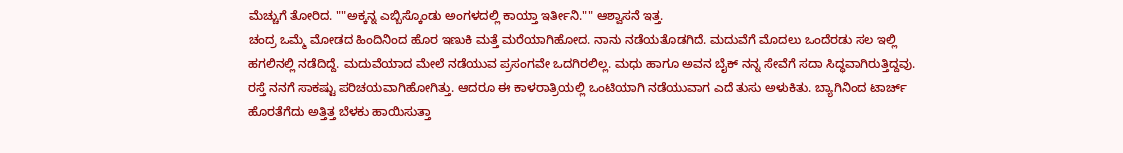ಮೆಚ್ಚುಗೆ ತೋರಿದ. ""ಅಕ್ಕನ್ನ ಎಬ್ಬಿಸ್ಕೊಂಡು ಅಂಗಳದಲ್ಲಿ ಕಾಯ್ತಾ ಇರ್ತೀನಿ."" ಆಶ್ವಾಸನೆ ಇತ್ತ.
ಚಂದ್ರ ಒಮ್ಮೆ ಮೋಡದ ಹಿಂದಿನಿಂದ ಹೊರ ಇಣುಕಿ ಮತ್ತೆ ಮರೆಯಾಗಿಹೋದ. ನಾನು ನಡೆಯತೊಡಗಿದೆ. ಮದುವೆಗೆ ಮೊದಲು ಒಂದೆರಡು ಸಲ ಇಲ್ಲಿ ಹಗಲಿನಲ್ಲಿ ನಡೆದಿದ್ದೆ. ಮದುವೆಯಾದ ಮೇಲೆ ನಡೆಯುವ ಪ್ರಸಂಗವೇ ಒದಗಿರಲಿಲ್ಲ. ಮಧು ಹಾಗೂ ಅವನ ಬೈಕ್ ನನ್ನ ಸೇವೆಗೆ ಸದಾ ಸಿದ್ಧವಾಗಿರುತ್ತಿದ್ದವು. ರಸ್ತೆ ನನಗೆ ಸಾಕಷ್ಟು ಪರಿಚಯವಾಗಿಹೋಗಿತ್ತು. ಆದರೂ ಈ ಕಾಳರಾತ್ರಿಯಲ್ಲಿ ಒಂಟಿಯಾಗಿ ನಡೆಯುವಾಗ ಎದೆ ತುಸು ಅಳುಕಿತು. ಬ್ಯಾಗಿನಿಂದ ಟಾರ್ಚ್ ಹೊರತೆಗೆದು ಅತ್ತಿತ್ತ ಬೆಳಕು ಹಾಯಿಸುತ್ತಾ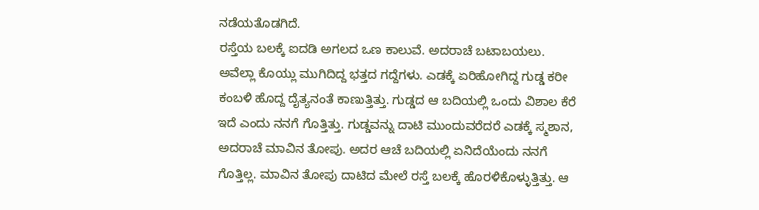ನಡೆಯತೊಡಗಿದೆ.
ರಸ್ತೆಯ ಬಲಕ್ಕೆ ಐದಡಿ ಅಗಲದ ಒಣ ಕಾಲುವೆ. ಅದರಾಚೆ ಬಟಾಬಯಲು. ಅವೆಲ್ಲಾ ಕೊಯ್ಲು ಮುಗಿದಿದ್ದ ಭತ್ತದ ಗದ್ದೆಗಳು. ಎಡಕ್ಕೆ ಏರಿಹೋಗಿದ್ದ ಗುಡ್ಡ ಕರೀ ಕಂಬಳಿ ಹೊದ್ದ ದೈತ್ಯನಂತೆ ಕಾಣುತ್ತಿತ್ತು. ಗುಡ್ಡದ ಆ ಬದಿಯಲ್ಲಿ ಒಂದು ವಿಶಾಲ ಕೆರೆ ಇದೆ ಎಂದು ನನಗೆ ಗೊತ್ತಿತ್ತು. ಗುಡ್ಡವನ್ನು ದಾಟಿ ಮುಂದುವರೆದರೆ ಎಡಕ್ಕೆ ಸ್ಮಶಾನ, ಅದರಾಚೆ ಮಾವಿನ ತೋಪು. ಅದರ ಆಚೆ ಬದಿಯಲ್ಲಿ ಏನಿದೆಯೆಂದು ನನಗೆ ಗೊತ್ತಿಲ್ಲ. ಮಾವಿನ ತೋಪು ದಾಟಿದ ಮೇಲೆ ರಸ್ತೆ ಬಲಕ್ಕೆ ಹೊರಳಿಕೊಳ್ಳುತ್ತಿತ್ತು. ಆ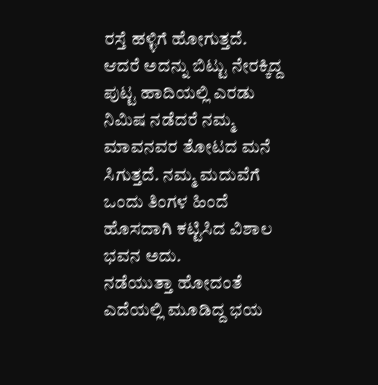ರಸ್ತೆ ಹಳ್ಳಿಗೆ ಹೋಗುತ್ತದೆ. ಆದರೆ ಅದನ್ನು ಬಿಟ್ಟು ನೇರಕ್ಕಿದ್ದ ಪುಟ್ಟ ಹಾದಿಯಲ್ಲಿ ಎರಡು ನಿಮಿಷ ನಡೆದರೆ ನಮ್ಮ ಮಾವನವರ ತೋಟದ ಮನೆ ಸಿಗುತ್ತದೆ. ನಮ್ಮ ಮದುವೆಗೆ ಒಂದು ತಿಂಗಳ ಹಿಂದೆ ಹೊಸದಾಗಿ ಕಟ್ಟಿಸಿದ ವಿಶಾಲ ಭವನ ಅದು.
ನಡೆಯುತ್ತಾ ಹೋದಂತೆ ಎದೆಯಲ್ಲಿ ಮೂಡಿದ್ದ ಭಯ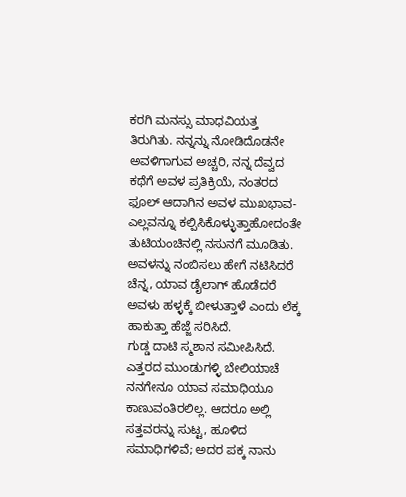ಕರಗಿ ಮನಸ್ಸು ಮಾಧವಿಯತ್ತ ತಿರುಗಿತು. ನನ್ನನ್ನು ನೋಡಿದೊಡನೇ ಅವಳಿಗಾಗುವ ಅಚ್ಚರಿ, ನನ್ನ ದೆವ್ವದ ಕಥೆಗೆ ಅವಳ ಪ್ರತಿಕ್ರಿಯೆ, ನಂತರದ ಫೂಲ್ ಆದಾಗಿನ ಅವಳ ಮುಖಭಾವ- ಎಲ್ಲವನ್ನೂ ಕಲ್ಪಿಸಿಕೊಳ್ಳುತ್ತಾಹೋದಂತೇ ತುಟಿಯಂಚಿನಲ್ಲಿ ನಸುನಗೆ ಮೂಡಿತು. ಅವಳನ್ನು ನಂಬಿಸಲು ಹೇಗೆ ನಟಿಸಿದರೆ ಚೆನ್ನ, ಯಾವ ಡೈಲಾಗ್ ಹೊಡೆದರೆ ಅವಳು ಹಳ್ಳಕ್ಕೆ ಬೀಳುತ್ತಾಳೆ ಎಂದು ಲೆಕ್ಕ ಹಾಕುತ್ತಾ ಹೆಜ್ಜೆ ಸರಿಸಿದೆ.
ಗುಡ್ಡ ದಾಟಿ ಸ್ಮಶಾನ ಸಮೀಪಿಸಿದೆ. ಎತ್ತರದ ಮುಂಡುಗಳ್ಳಿ ಬೇಲಿಯಾಚೆ ನನಗೇನೂ ಯಾವ ಸಮಾಧಿಯೂ ಕಾಣುವಂತಿರಲಿಲ್ಲ. ಆದರೂ ಅಲ್ಲಿ ಸತ್ತವರನ್ನು ಸುಟ್ಟ, ಹೂಳಿದ ಸಮಾಧಿಗಳಿವೆ; ಅದರ ಪಕ್ಕ ನಾನು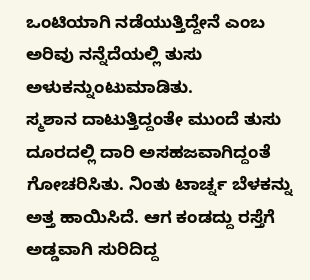ಒಂಟಿಯಾಗಿ ನಡೆಯುತ್ತಿದ್ದೇನೆ ಎಂಬ ಅರಿವು ನನ್ನೆದೆಯಲ್ಲಿ ತುಸು ಅಳುಕನ್ನುಂಟುಮಾಡಿತು.
ಸ್ಮಶಾನ ದಾಟುತ್ತಿದ್ದಂತೇ ಮುಂದೆ ತುಸು ದೂರದಲ್ಲಿ ದಾರಿ ಅಸಹಜವಾಗಿದ್ದಂತೆ ಗೋಚರಿಸಿತು. ನಿಂತು ಟಾರ್ಚ್ನ ಬೆಳಕನ್ನು ಅತ್ತ ಹಾಯಿಸಿದೆ. ಆಗ ಕಂಡದ್ದು ರಸ್ತೆಗೆ ಅಡ್ಡವಾಗಿ ಸುರಿದಿದ್ದ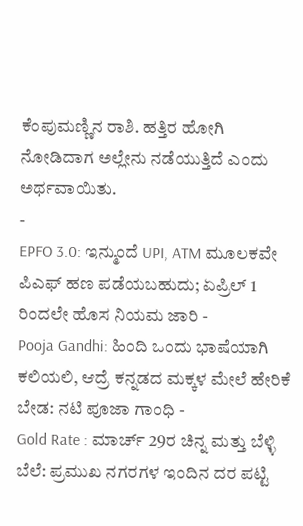ಕೆಂಪುಮಣ್ಣಿನ ರಾಶಿ. ಹತ್ತಿರ ಹೋಗಿ ನೋಡಿದಾಗ ಅಲ್ಲೇನು ನಡೆಯುತ್ತಿದೆ ಎಂದು ಅರ್ಥವಾಯಿತು.
-
EPFO 3.0: ಇನ್ಮುಂದೆ UPI, ATM ಮೂಲಕವೇ ಪಿಎಫ್ ಹಣ ಪಡೆಯಬಹುದು; ಏಪ್ರಿಲ್ 1 ರಿಂದಲೇ ಹೊಸ ನಿಯಮ ಜಾರಿ -
Pooja Gandhi: ಹಿಂದಿ ಒಂದು ಭಾಷೆಯಾಗಿ ಕಲಿಯಲಿ, ಆದ್ರೆ ಕನ್ನಡದ ಮಕ್ಕಳ ಮೇಲೆ ಹೇರಿಕೆ ಬೇಡ: ನಟಿ ಪೂಜಾ ಗಾಂಧಿ -
Gold Rate : ಮಾರ್ಚ್ 29ರ ಚಿನ್ನ ಮತ್ತು ಬೆಳ್ಳಿ ಬೆಲೆ: ಪ್ರಮುಖ ನಗರಗಳ ಇಂದಿನ ದರ ಪಟ್ಟಿ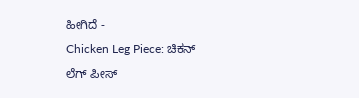ಹೀಗಿದೆ -
Chicken Leg Piece: ಚಿಕನ್ ಲೆಗ್ ಪೀಸ್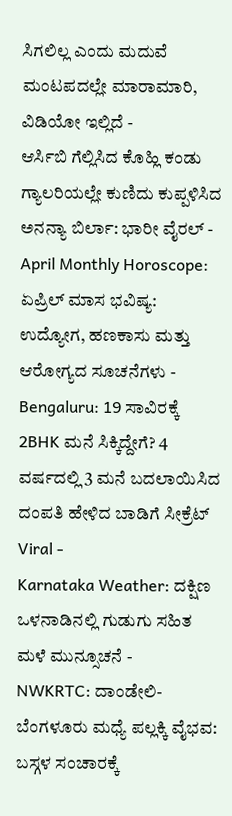ಸಿಗಲಿಲ್ಲ ಎಂದು ಮದುವೆ ಮಂಟಪದಲ್ಲೇ ಮಾರಾಮಾರಿ, ವಿಡಿಯೋ ಇಲ್ಲಿದೆ -
ಆರ್ಸಿಬಿ ಗೆಲ್ಲಿಸಿದ ಕೊಹ್ಲಿ ಕಂಡು ಗ್ಯಾಲರಿಯಲ್ಲೇ ಕುಣಿದು ಕುಪ್ಪಳಿಸಿದ ಅನನ್ಯಾ ಬಿರ್ಲಾ: ಭಾರೀ ವೈರಲ್ -
April Monthly Horoscope: ಏಪ್ರಿಲ್ ಮಾಸ ಭವಿಷ್ಯ: ಉದ್ಯೋಗ, ಹಣಕಾಸು ಮತ್ತು ಆರೋಗ್ಯದ ಸೂಚನೆಗಳು -
Bengaluru: 19 ಸಾವಿರಕ್ಕೆ 2BHK ಮನೆ ಸಿಕ್ಕಿದ್ದೇಗೆ? 4 ವರ್ಷದಲ್ಲಿ 3 ಮನೆ ಬದಲಾಯಿಸಿದ ದಂಪತಿ ಹೇಳಿದ ಬಾಡಿಗೆ ಸೀಕ್ರೆಟ್ Viral -
Karnataka Weather: ದಕ್ಷಿಣ ಒಳನಾಡಿನಲ್ಲಿ ಗುಡುಗು ಸಹಿತ ಮಳೆ ಮುನ್ಸೂಚನೆ -
NWKRTC: ದಾಂಡೇಲಿ-ಬೆಂಗಳೂರು ಮಧ್ಯೆ ಪಲ್ಲಕ್ಕಿ ವೈಭವ: ಬಸ್ಗಳ ಸಂಚಾರಕ್ಕೆ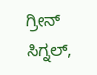ಗ್ರೀನ್ ಸಿಗ್ನಲ್,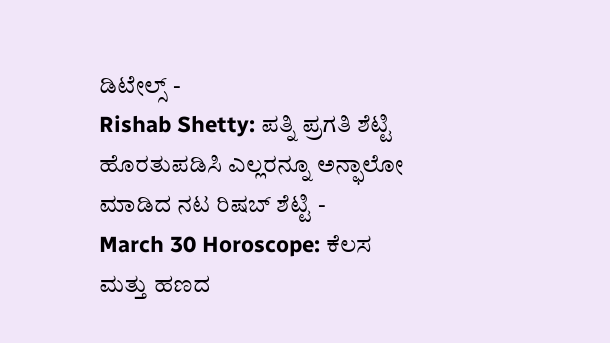ಡಿಟೇಲ್ಸ್ -
Rishab Shetty: ಪತ್ನಿ ಪ್ರಗತಿ ಶೆಟ್ಟಿ ಹೊರತುಪಡಿಸಿ ಎಲ್ಲರನ್ನೂ ಅನ್ಫಾಲೋ ಮಾಡಿದ ನಟ ರಿಷಬ್ ಶೆಟ್ಟಿ -
March 30 Horoscope: ಕೆಲಸ ಮತ್ತು ಹಣದ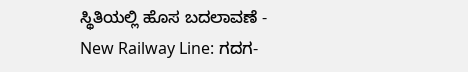ಸ್ಥಿತಿಯಲ್ಲಿ ಹೊಸ ಬದಲಾವಣೆ -
New Railway Line: ಗದಗ-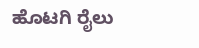ಹೊಟಗಿ ರೈಲು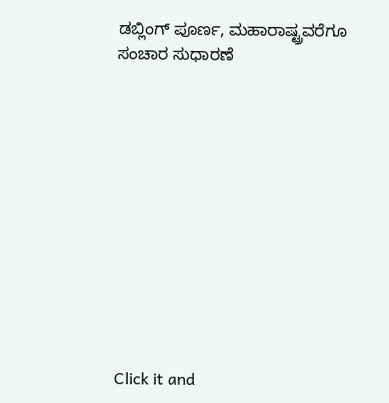ಡಬ್ಲಿಂಗ್ ಪೂರ್ಣ, ಮಹಾರಾಷ್ಟ್ರವರೆಗೂ ಸಂಚಾರ ಸುಧಾರಣೆ












Click it and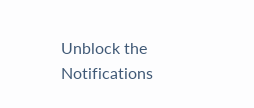Unblock the Notifications